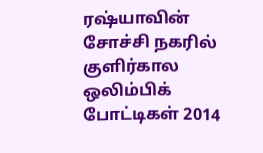ரஷ்யாவின் சோச்சி நகரில் குளிர்கால ஒலிம்பிக் போட்டிகள் 2014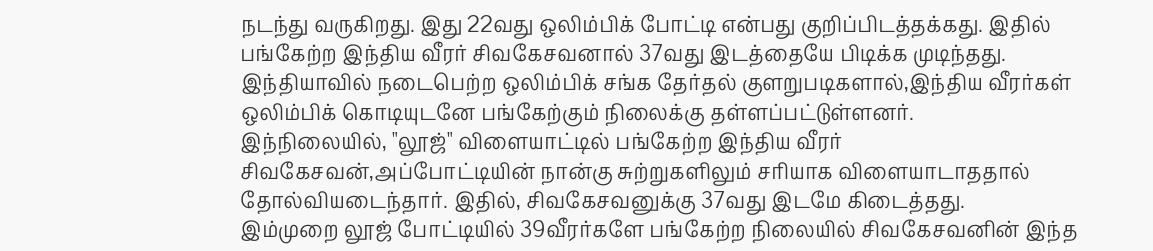நடந்து வருகிறது. இது 22வது ஒலிம்பிக் போட்டி என்பது குறிப்பிடத்தக்கது. இதில் பங்கேற்ற இந்திய வீரர் சிவகேசவனால் 37வது இடத்தையே பிடிக்க முடிந்தது.
இந்தியாவில் நடைபெற்ற ஒலிம்பிக் சங்க தேர்தல் குளறுபடிகளால்,இந்திய வீரர்கள் ஒலிம்பிக் கொடியுடனே பங்கேற்கும் நிலைக்கு தள்ளப்பட்டுள்ளனர்.
இந்நிலையில், "லூஜ்" விளையாட்டில் பங்கேற்ற இந்திய வீரர் சிவகேசவன்,அப்போட்டியின் நான்கு சுற்றுகளிலும் சரியாக விளையாடாததால் தோல்வியடைந்தார். இதில், சிவகேசவனுக்கு 37வது இடமே கிடைத்தது.
இம்முறை லூஜ் போட்டியில் 39வீரர்களே பங்கேற்ற நிலையில் சிவகேசவனின் இந்த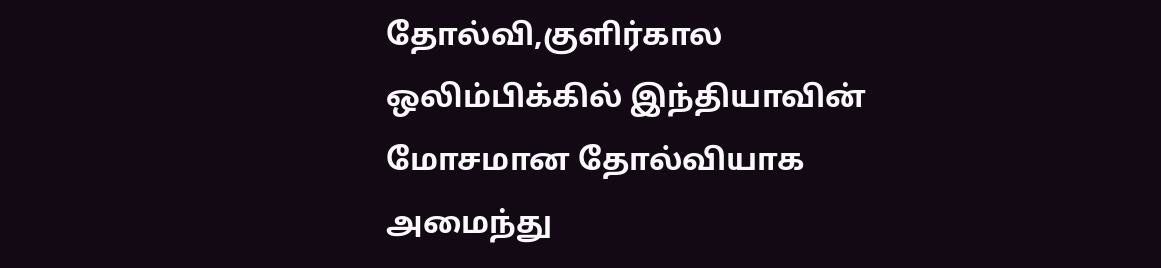தோல்வி,குளிர்கால ஒலிம்பிக்கில் இந்தியாவின் மோசமான தோல்வியாக அமைந்து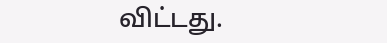விட்டது.